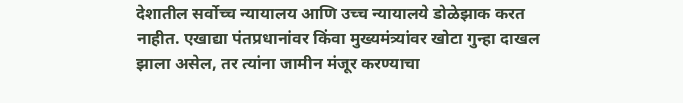देशातील सर्वोच्च न्यायालय आणि उच्च न्यायालये डोळेझाक करत नाहीत. एखाद्या पंतप्रधानांवर किंवा मुख्यमंत्र्यांवर खोटा गुन्हा दाखल झाला असेल, तर त्यांना जामीन मंजूर करण्याचा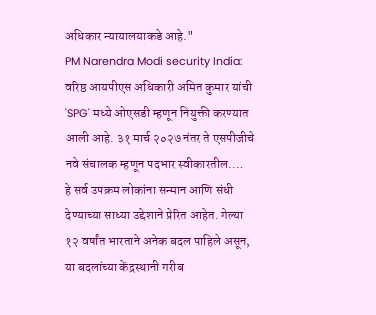अधिकार न्यायालयाकडे आहे."
PM Narendra Modi security India: वरिष्ठ आयपीएस अधिकारी अमित कुमार यांची 'SPG' मध्ये ओएसडी म्हणून नियुक्ती करण्यात आली आहे. ३१ मार्च २०२७ नंतर ते एसपीजीचे नवे संचालक म्हणून पदभार स्वीकारतील.…
हे सर्व उपक्रम लोकांना सन्मान आणि संधी देण्याच्या साध्या उद्देशाने प्रेरित आहेत. गेल्या १२ वर्षांत भारताने अनेक बदल पाहिले असून, या बदलांच्या केंद्रस्थानी गरीब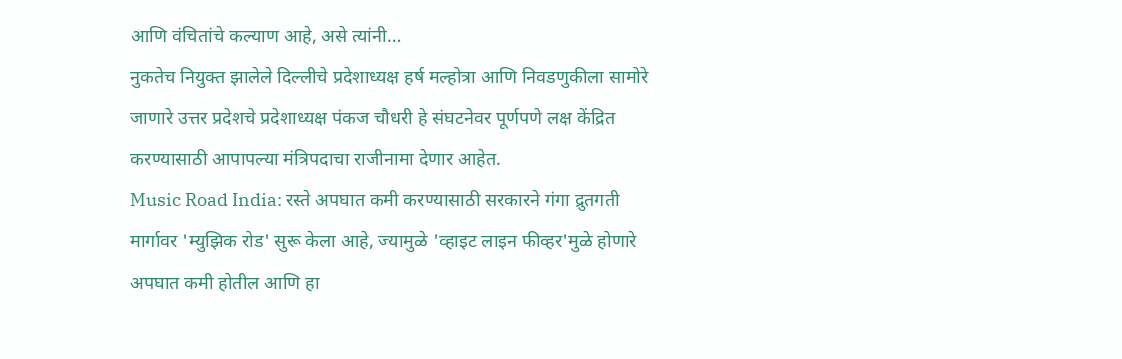आणि वंचितांचे कल्याण आहे, असे त्यांनी…
नुकतेच नियुक्त झालेले दिल्लीचे प्रदेशाध्यक्ष हर्ष मल्होत्रा आणि निवडणुकीला सामोरे जाणारे उत्तर प्रदेशचे प्रदेशाध्यक्ष पंकज चौधरी हे संघटनेवर पूर्णपणे लक्ष केंद्रित करण्यासाठी आपापल्या मंत्रिपदाचा राजीनामा देणार आहेत.
Music Road India: रस्ते अपघात कमी करण्यासाठी सरकारने गंगा द्रुतगती मार्गावर 'म्युझिक रोड' सुरू केला आहे, ज्यामुळे 'व्हाइट लाइन फीव्हर'मुळे होणारे अपघात कमी होतील आणि हा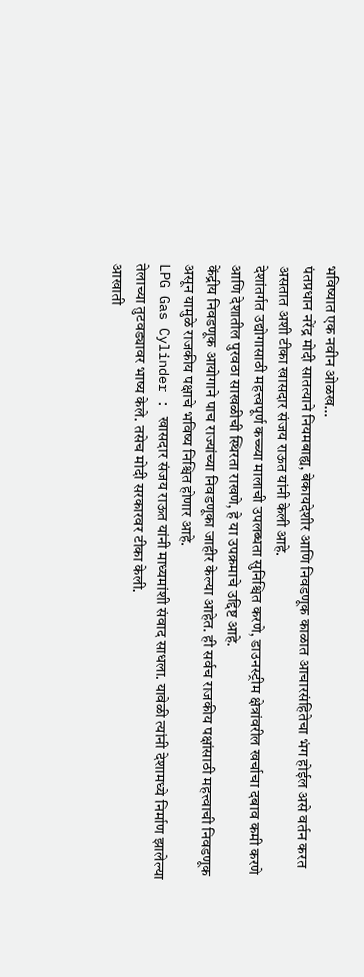भविष्यात एक नवीन ओळख…
पंतप्रधान नरेंद्र मोदी सातत्याने नियमबाह्य, बेकायदेशीर आणि निवडणूक काळात आचारसंहितेचा भंग होईल असे वर्तन करत असतात अशी टीका खासदार संजय राऊत यांनी केली आहे.
देशांतर्गत उद्योगासाठी महत्त्वपूर्ण कच्च्या मालाची उपलब्धता सुनिश्चित करणे, डाउनस्ट्रीम क्षेत्रांवरील खर्चाचा दबाव कमी करणे आणि देशातील पुरवठा साखळीची स्थिरता राखणे, हे या उपक्रमाचे उद्दिष्ट आहे.
केंद्रीय निवडणूक आयोगाने पाच राज्यांच्या निवडणूका जाहीर केल्या आहेत. ही सर्वच राजकीय पक्षांसाठी महत्त्वाची निवडणूक असून यामुळे राजकीय पक्षाचे भविष्य निश्चित होणार आहे.
LPG Gas Cylinder : खासदार संजय राऊत यांनी माध्यमांशी संवाद साधला. यावेळी त्यांनी देशामध्ये निर्माण झालेल्या तेलाच्या तुटवड्यावर भाष्य केले. तसेच मोदी सरकारवर टीका केली.
आखाती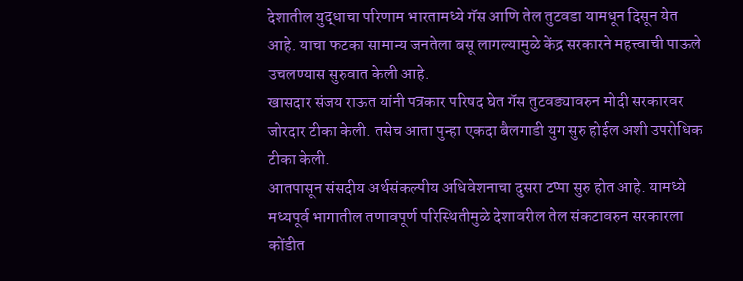देशातील युद्धाचा परिणाम भारतामध्ये गॅस आणि तेल तुटवडा यामधून दिसून येत आहे. याचा फटका सामान्य जनतेला बसू लागल्यामुळे केंद्र सरकारने महत्त्वाची पाऊले उचलण्यास सुरुवात केली आहे.
खासदार संजय राऊत यांनी पत्रकार परिषद घेत गॅस तुटवड्यावरुन मोदी सरकारवर जोरदार टीका केली. तसेच आता पुन्हा एकदा बैलगाडी युग सुरु होईल अशी उपरोधिक टीका केली.
आतपासून संसदीय अर्थसंकल्पीय अधिवेशनाचा दुसरा टप्पा सुरु होत आहे. यामध्ये मध्यपूर्व भागातील तणावपूर्ण परिस्थितीमुळे देशावरील तेल संकटावरुन सरकारला कोंडीत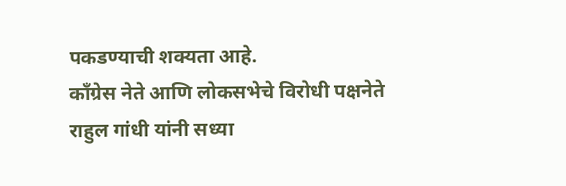पकडण्याची शक्यता आहे.
काँग्रेस नेते आणि लोकसभेचे विरोधी पक्षनेते राहुल गांधी यांनी सध्या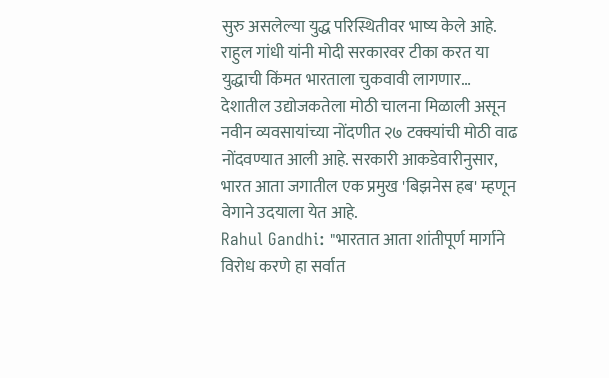सुरु असलेल्या युद्ध परिस्थितीवर भाष्य केले आहे. राहुल गांधी यांनी मोदी सरकारवर टीका करत या युद्धाची किंमत भारताला चुकवावी लागणार…
देशातील उद्योजकतेला मोठी चालना मिळाली असून नवीन व्यवसायांच्या नोंदणीत २७ टक्क्यांची मोठी वाढ नोंदवण्यात आली आहे. सरकारी आकडेवारीनुसार, भारत आता जगातील एक प्रमुख 'बिझनेस हब' म्हणून वेगाने उदयाला येत आहे.
Rahul Gandhi: "भारतात आता शांतीपूर्ण मार्गाने विरोध करणे हा सर्वात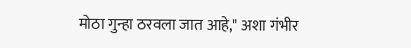मोठा गुन्हा ठरवला जात आहे," अशा गंभीर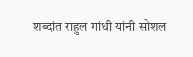शब्दांत राहुल गांधी यांनी सोशल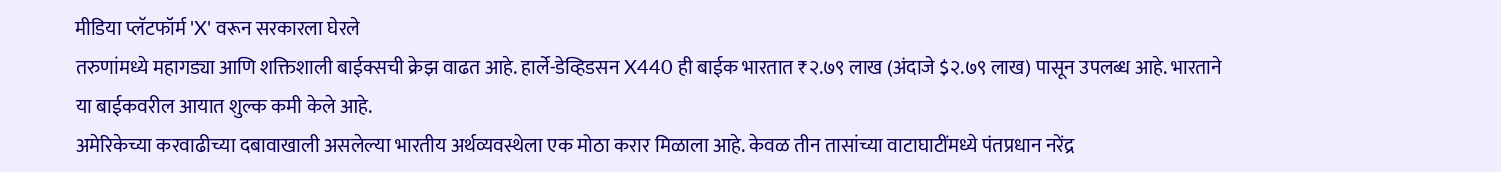मीडिया प्लॅटफॉर्म 'X' वरून सरकारला घेरले
तरुणांमध्ये महागड्या आणि शक्तिशाली बाईक्सची क्रेझ वाढत आहे. हार्ले-डेव्हिडसन X440 ही बाईक भारतात ₹२.७९ लाख (अंदाजे $२.७९ लाख) पासून उपलब्ध आहे. भारताने या बाईकवरील आयात शुल्क कमी केले आहे.
अमेरिकेच्या करवाढीच्या दबावाखाली असलेल्या भारतीय अर्थव्यवस्थेला एक मोठा करार मिळाला आहे. केवळ तीन तासांच्या वाटाघाटींमध्ये पंतप्रधान नरेंद्र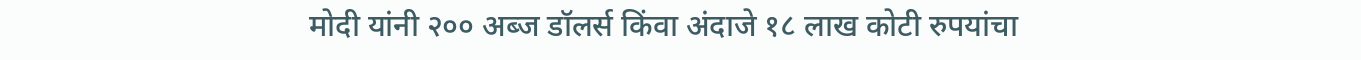मोदी यांनी २०० अब्ज डॉलर्स किंवा अंदाजे १८ लाख कोटी रुपयांचा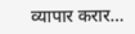व्यापार करार…